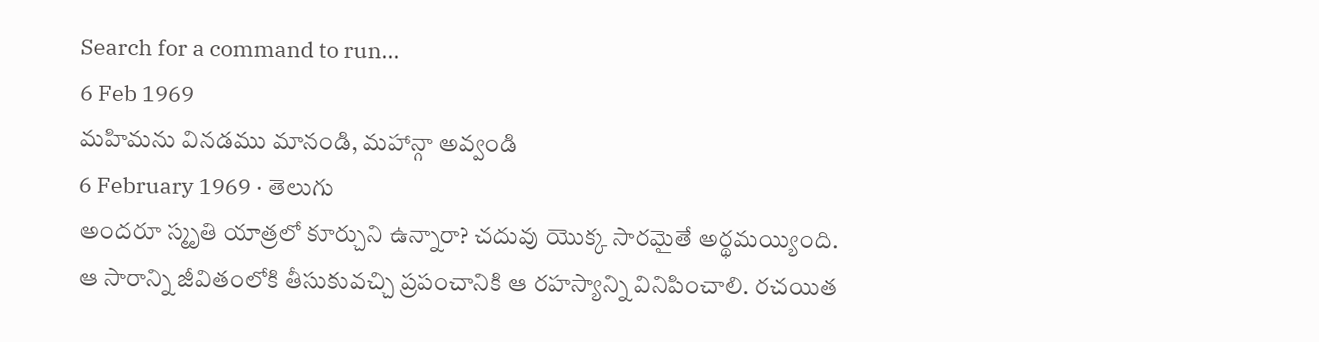Search for a command to run...
6 Feb 1969
మహిమను వినడము మానండి, మహాన్గా అవ్వండి
6 February 1969 · తెలుగు
అందరూ స్మృతి యాత్రలో కూర్చుని ఉన్నారా? చదువు యొక్క సారమైతే అర్థమయ్యింది. ఆ సారాన్ని జీవితంలోకి తీసుకువచ్చి ప్రపంచానికి ఆ రహస్యాన్ని వినిపించాలి. రచయిత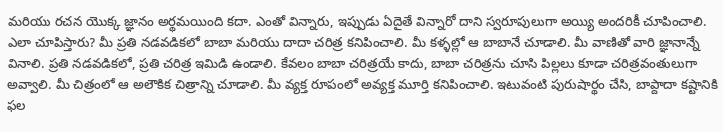మరియు రచన యొక్క జ్ఞానం అర్థమయింది కదా. ఎంతో విన్నారు, ఇప్పుడు ఏదైతే విన్నారో దాని స్వరూపులుగా అయ్యి అందరికీ చూపించాలి. ఎలా చూపిస్తారు? మీ ప్రతి నడవడికలో బాబా మరియు దాదా చరిత్ర కనిపించాలి. మీ కళ్ళల్లో ఆ బాబానే చూడాలి. మీ వాణితో వారి జ్ఞానాన్నే వినాలి. ప్రతి నడవడికలో, ప్రతి చరిత్ర ఇమిడి ఉండాలి. కేవలం బాబా చరిత్రయే కాదు, బాబా చరిత్రను చూసి పిల్లలు కూడా చరిత్రవంతులుగా అవ్వాలి. మీ చిత్రంలో ఆ అలౌకిక చిత్రాన్ని చూడాలి. మీ వ్యక్త రూపంలో అవ్యక్త మూర్తి కనిపించాలి. ఇటువంటి పురుషార్థం చేసి, బాప్దాదా కష్టానికి ఫల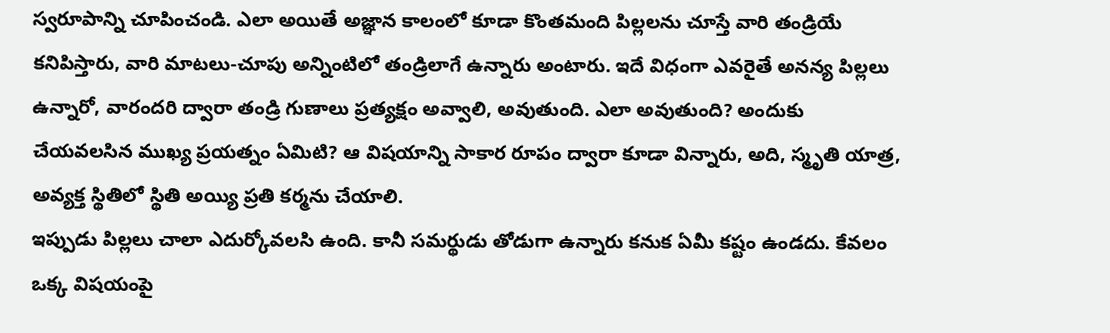స్వరూపాన్ని చూపించండి. ఎలా అయితే అజ్ఞాన కాలంలో కూడా కొంతమంది పిల్లలను చూస్తే వారి తండ్రియే కనిపిస్తారు, వారి మాటలు-చూపు అన్నింటిలో తండ్రిలాగే ఉన్నారు అంటారు. ఇదే విధంగా ఎవరైతే అనన్య పిల్లలు ఉన్నారో, వారందరి ద్వారా తండ్రి గుణాలు ప్రత్యక్షం అవ్వాలి, అవుతుంది. ఎలా అవుతుంది? అందుకు చేయవలసిన ముఖ్య ప్రయత్నం ఏమిటి? ఆ విషయాన్ని సాకార రూపం ద్వారా కూడా విన్నారు, అది, స్మృతి యాత్ర, అవ్యక్త స్థితిలో స్థితి అయ్యి ప్రతి కర్మను చేయాలి.
ఇప్పుడు పిల్లలు చాలా ఎదుర్కోవలసి ఉంది. కానీ సమర్థుడు తోడుగా ఉన్నారు కనుక ఏమీ కష్టం ఉండదు. కేవలం ఒక్క విషయంపై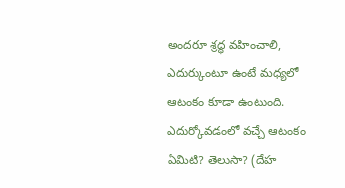అందరూ శ్రద్ధ వహించాలి, ఎదుర్కుంటూ ఉంటే మధ్యలో ఆటంకం కూడా ఉంటుంది. ఎదుర్కోవడంలో వచ్చే ఆటంకం ఏమిటి? తెలుసా? (దేహ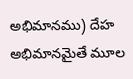అభిమానము) దేహ అభిమానమైతే మూల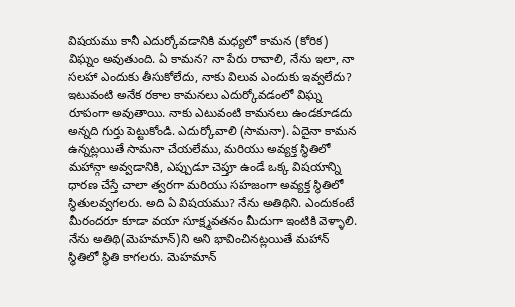విషయము కానీ ఎదుర్కోవడానికి మధ్యలో కామన (కోరిక) విఘ్నం అవుతుంది. ఏ కామన? నా పేరు రావాలి, నేను ఇలా, నా సలహా ఎందుకు తీసుకోలేదు, నాకు విలువ ఎందుకు ఇవ్వలేదు? ఇటువంటి అనేక రకాల కామనలు ఎదుర్కోవడంలో విఘ్న రూపంగా అవుతాయి. నాకు ఎటువంటి కామనలు ఉండకూడదు అన్నది గుర్తు పెట్టుకోండి. ఎదుర్కోవాలి (సామనా). ఏదైనా కామన ఉన్నట్లయితే సామనా చేయలేము, మరియు అవ్యక్త స్థితిలో మహాన్గా అవ్వడానికి, ఎప్పుడూ చెప్తూ ఉండే ఒక్క విషయాన్ని ధారణ చేస్తే చాలా త్వరగా మరియు సహజంగా అవ్యక్త స్థితిలో స్థితులవ్వగలరు. అది ఏ విషయము? నేను అతిథిని. ఎందుకంటే మీరందరూ కూడా వయా సూక్ష్మవతనం మీదుగా ఇంటికి వెళ్ళాలి. నేను అతిథి(మెహమాన్)ని అని భావించినట్లయితే మహాన్ స్థితిలో స్థితి కాగలరు. మెహమాన్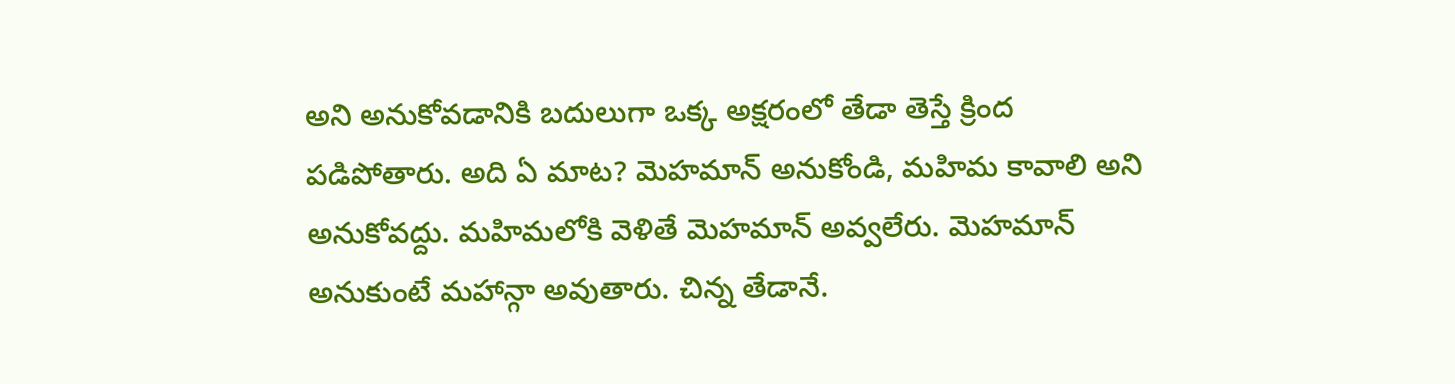అని అనుకోవడానికి బదులుగా ఒక్క అక్షరంలో తేడా తెస్తే క్రింద పడిపోతారు. అది ఏ మాట? మెహమాన్ అనుకోండి, మహిమ కావాలి అని అనుకోవద్దు. మహిమలోకి వెళితే మెహమాన్ అవ్వలేరు. మెహమాన్ అనుకుంటే మహాన్గా అవుతారు. చిన్న తేడానే.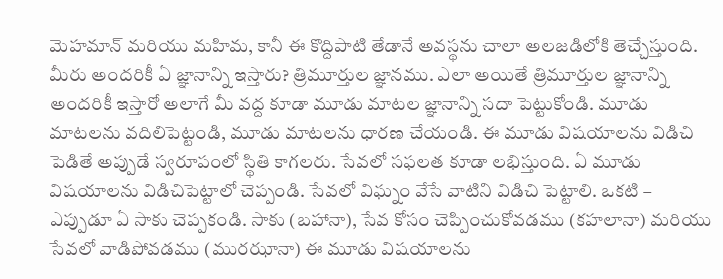మెహమాన్ మరియు మహిమ, కానీ ఈ కొద్దిపాటి తేడానే అవస్థను చాలా అలజడిలోకి తెచ్చేస్తుంది.
మీరు అందరికీ ఏ జ్ఞానాన్ని ఇస్తారు? త్రిమూర్తుల జ్ఞానము. ఎలా అయితే త్రిమూర్తుల జ్ఞానాన్ని అందరికీ ఇస్తారో అలాగే మీ వద్ద కూడా మూడు మాటల జ్ఞానాన్ని సదా పెట్టుకోండి. మూడు మాటలను వదిలిపెట్టండి, మూడు మాటలను ధారణ చేయండి. ఈ మూడు విషయాలను విడిచి పెడితే అప్పుడే స్వరూపంలో స్థితి కాగలరు. సేవలో సఫలత కూడా లభిస్తుంది. ఏ మూడు విషయాలను విడిచిపెట్టాలో చెప్పండి. సేవలో విఘ్నం వేసే వాటిని విడిచి పెట్టాలి. ఒకటి – ఎప్పుడూ ఏ సాకు చెప్పకండి. సాకు (బహానా), సేవ కోసం చెప్పించుకోవడము (కహలానా) మరియు సేవలో వాడిపోవడము (మురఝానా) ఈ మూడు విషయాలను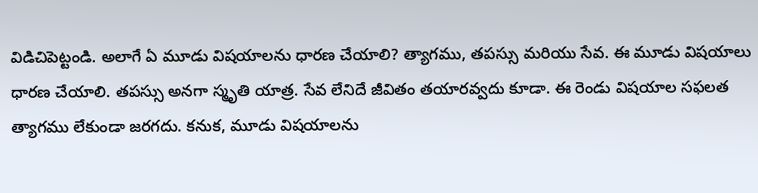విడిచిపెట్టండి. అలాగే ఏ మూడు విషయాలను ధారణ చేయాలి? త్యాగము, తపస్సు మరియు సేవ. ఈ మూడు విషయాలు ధారణ చేయాలి. తపస్సు అనగా స్మృతి యాత్ర. సేవ లేనిదే జీవితం తయారవ్వదు కూడా. ఈ రెండు విషయాల సఫలత త్యాగము లేకుండా జరగదు. కనుక, మూడు విషయాలను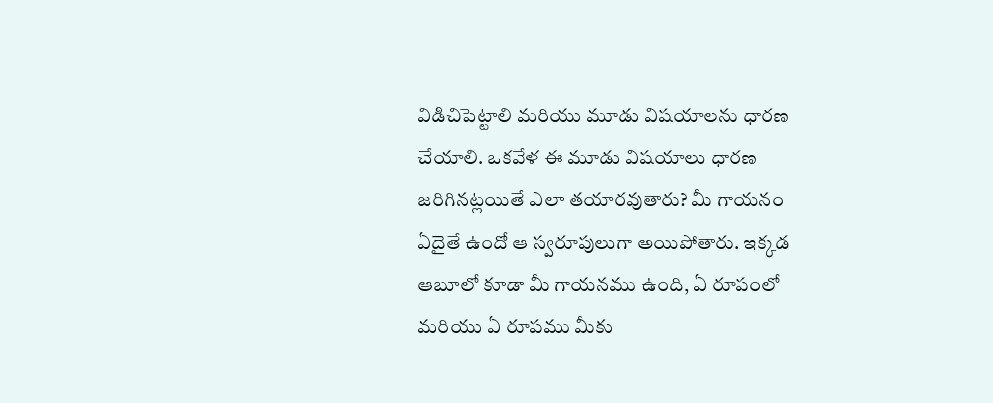విడిచిపెట్టాలి మరియు మూడు విషయాలను ధారణ చేయాలి. ఒకవేళ ఈ మూడు విషయాలు ధారణ జరిగినట్లయితే ఎలా తయారవుతారు? మీ గాయనం ఏదైతే ఉందో ఆ స్వరూపులుగా అయిపోతారు. ఇక్కడ ఆబూలో కూడా మీ గాయనము ఉంది, ఏ రూపంలో మరియు ఏ రూపము మీకు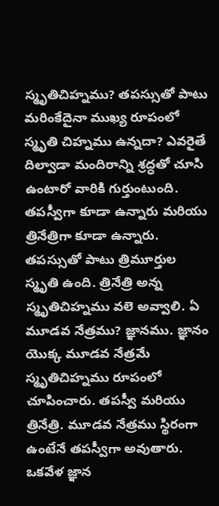స్మృతిచిహ్నము? తపస్సుతో పాటు మరింకేదైనా ముఖ్య రూపంలో స్మృతి చిహ్నము ఉన్నదా? ఎవరైతే దిల్వాడా మందిరాన్ని శ్రద్ధతో చూసి ఉంటారో వారికి గుర్తుంటుంది. తపస్వీగా కూడా ఉన్నారు మరియు త్రినేత్రిగా కూడా ఉన్నారు. తపస్సుతో పాటు త్రిమూర్తుల స్మృతి ఉంది. త్రినేత్రి అన్న స్మృతిచిహ్నము వలె అవ్వాలి. ఏ మూడవ నేత్రము? జ్ఞానము. జ్ఞానం యొక్క మూడవ నేత్రమే స్మృతిచిహ్నము రూపంలో చూపించారు. తపస్వీ మరియు త్రినేత్రి. మూడవ నేత్రము స్థిరంగా ఉంటేనే తపస్వీగా అవుతారు. ఒకవేళ జ్ఞాన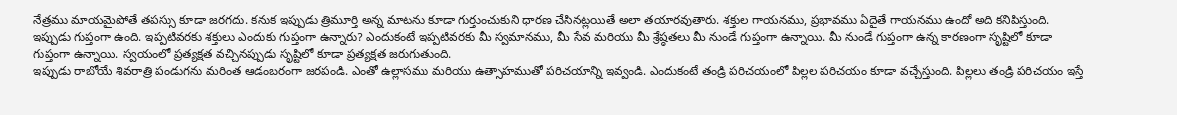నేత్రము మాయమైపోతే తపస్సు కూడా జరగదు. కనుక ఇప్పుడు త్రిమూర్తి అన్న మాటను కూడా గుర్తుంచుకుని ధారణ చేసినట్లయితే అలా తయారవుతారు. శక్తుల గాయనము, ప్రభావము ఏదైతే గాయనము ఉందో అది కనిపిస్తుంది. ఇప్పుడు గుప్తంగా ఉంది. ఇప్పటివరకు శక్తులు ఎందుకు గుప్తంగా ఉన్నారు? ఎందుకంటే ఇప్పటివరకు మీ స్వమానము, మీ సేవ మరియు మీ శ్రేష్ఠతలు మీ నుండే గుప్తంగా ఉన్నాయి. మీ నుండే గుప్తంగా ఉన్న కారణంగా సృష్టిలో కూడా గుప్తంగా ఉన్నాయి. స్వయంలో ప్రత్యక్షత వచ్చినప్పుడు సృష్టిలో కూడా ప్రత్యక్షత జరుగుతుంది.
ఇప్పుడు రాబోయే శివరాత్రి పండుగను మరింత ఆడంబరంగా జరపండి. ఎంతో ఉల్లాసము మరియు ఉత్సాహముతో పరిచయాన్ని ఇవ్వండి. ఎందుకంటే తండ్రి పరిచయంలో పిల్లల పరిచయం కూడా వచ్చేస్తుంది. పిల్లలు తండ్రి పరిచయం ఇస్తే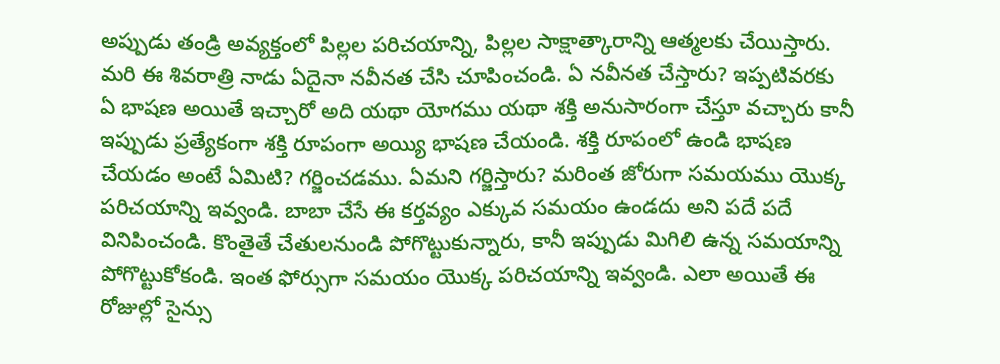అప్పుడు తండ్రి అవ్యక్తంలో పిల్లల పరిచయాన్ని, పిల్లల సాక్షాత్కారాన్ని ఆత్మలకు చేయిస్తారు. మరి ఈ శివరాత్రి నాడు ఏదైనా నవీనత చేసి చూపించండి. ఏ నవీనత చేస్తారు? ఇప్పటివరకు ఏ భాషణ అయితే ఇచ్చారో అది యథా యోగము యథా శక్తి అనుసారంగా చేస్తూ వచ్చారు కానీ ఇప్పుడు ప్రత్యేకంగా శక్తి రూపంగా అయ్యి భాషణ చేయండి. శక్తి రూపంలో ఉండి భాషణ చేయడం అంటే ఏమిటి? గర్జించడము. ఏమని గర్జిస్తారు? మరింత జోరుగా సమయము యొక్క పరిచయాన్ని ఇవ్వండి. బాబా చేసే ఈ కర్తవ్యం ఎక్కువ సమయం ఉండదు అని పదే పదే వినిపించండి. కొంతైతే చేతులనుండి పోగొట్టుకున్నారు, కానీ ఇప్పుడు మిగిలి ఉన్న సమయాన్ని పోగొట్టుకోకండి. ఇంత ఫోర్సుగా సమయం యొక్క పరిచయాన్ని ఇవ్వండి. ఎలా అయితే ఈ రోజుల్లో సైన్సు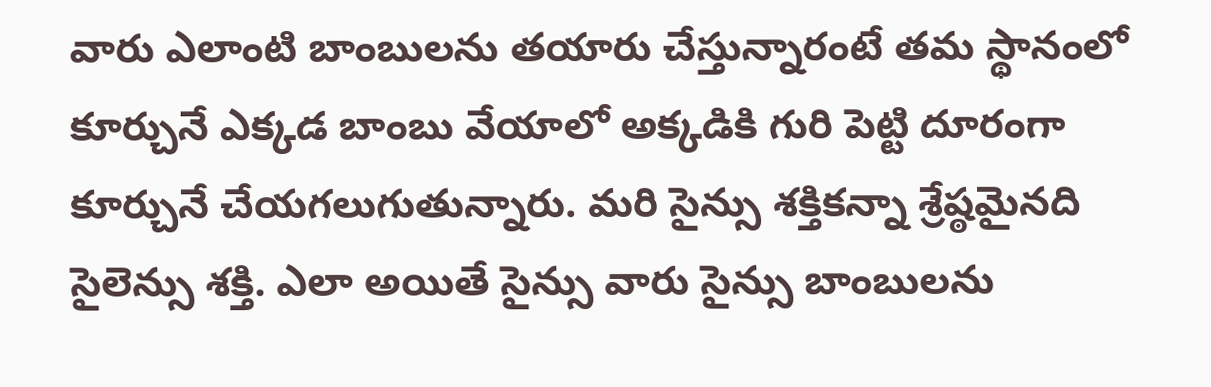వారు ఎలాంటి బాంబులను తయారు చేస్తున్నారంటే తమ స్థానంలో కూర్చునే ఎక్కడ బాంబు వేయాలో అక్కడికి గురి పెట్టి దూరంగా కూర్చునే చేయగలుగుతున్నారు. మరి సైన్సు శక్తికన్నా శ్రేష్ఠమైనది సైలెన్సు శక్తి. ఎలా అయితే సైన్సు వారు సైన్సు బాంబులను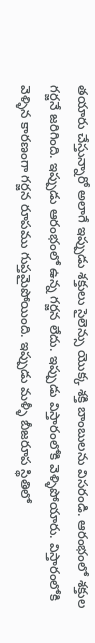తయారు చేస్తున్నారో అలాగే ఇప్పుడు శక్తులు సైలెన్సు యొక్క శక్తి బాంబులను విసరండి. ఆరంభంలో శక్తుల గర్జనే జరిగింది. ఇప్పుడు ఆరంభంలో ఉన్న గర్జన లేదు. ఇప్పుడు విస్తారంలోకి వెళ్ళిపోయారు. విస్తారంలోకి వెళ్ళిన కారణంగా గర్జన రూపము గుప్తమైపోయింది. ఇప్పుడు మళ్ళీ బీజరూప స్థితిలో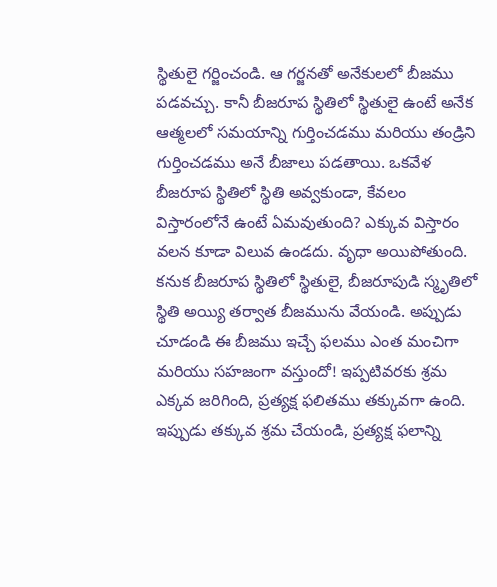స్థితులై గర్జించండి. ఆ గర్జనతో అనేకులలో బీజము పడవచ్చు. కానీ బీజరూప స్థితిలో స్థితులై ఉంటే అనేక ఆత్మలలో సమయాన్ని గుర్తించడము మరియు తండ్రిని గుర్తించడము అనే బీజాలు పడతాయి. ఒకవేళ బీజరూప స్థితిలో స్థితి అవ్వకుండా, కేవలం విస్తారంలోనే ఉంటే ఏమవుతుంది? ఎక్కువ విస్తారం వలన కూడా విలువ ఉండదు. వృధా అయిపోతుంది. కనుక బీజరూప స్థితిలో స్థితులై, బీజరూపుడి స్మృతిలో స్థితి అయ్యి తర్వాత బీజమును వేయండి. అప్పుడు చూడండి ఈ బీజము ఇచ్చే ఫలము ఎంత మంచిగా మరియు సహజంగా వస్తుందో! ఇప్పటివరకు శ్రమ ఎక్కవ జరిగింది, ప్రత్యక్ష ఫలితము తక్కువగా ఉంది. ఇప్పుడు తక్కువ శ్రమ చేయండి, ప్రత్యక్ష ఫలాన్ని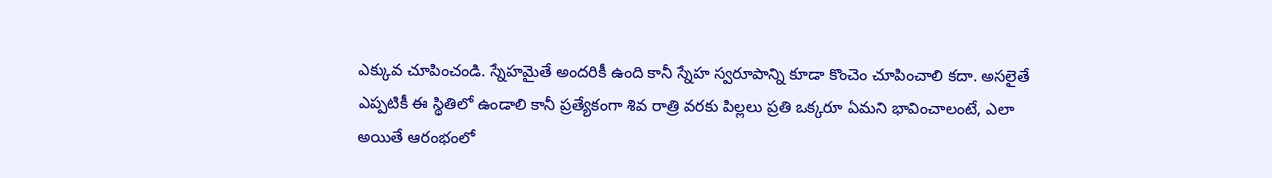ఎక్కువ చూపించండి. స్నేహమైతే అందరికీ ఉంది కానీ స్నేహ స్వరూపాన్ని కూడా కొంచెం చూపించాలి కదా. అసలైతే ఎప్పటికీ ఈ స్థితిలో ఉండాలి కానీ ప్రత్యేకంగా శివ రాత్రి వరకు పిల్లలు ప్రతి ఒక్కరూ ఏమని భావించాలంటే, ఎలా అయితే ఆరంభంలో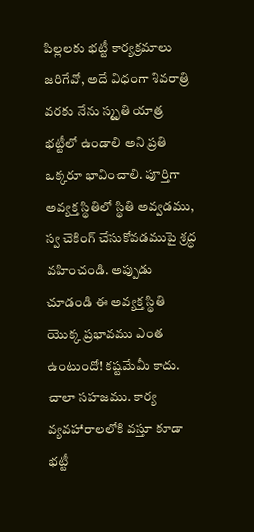పిల్లలకు భట్టీ కార్యక్రమాలు జరిగేవో, అదే విధంగా శివరాత్రి వరకు నేను స్మృతి యాత్ర భట్టీలో ఉండాలి అని ప్రతి ఒక్కరూ భావించాలి. పూర్తిగా అవ్యక్త స్థితిలో స్థితి అవ్వడము, స్వ చెకింగ్ చేసుకోవడముపై శ్రద్ధ వహించండి. అప్పుడు చూడండి ఈ అవ్యక్త స్థితి యొక్క ప్రభావము ఎంత ఉంటుందో! కష్టమేమీ కాదు. చాలా సహజము. కార్య వ్యవహారాలలోకి వస్తూ కూడా భట్టీ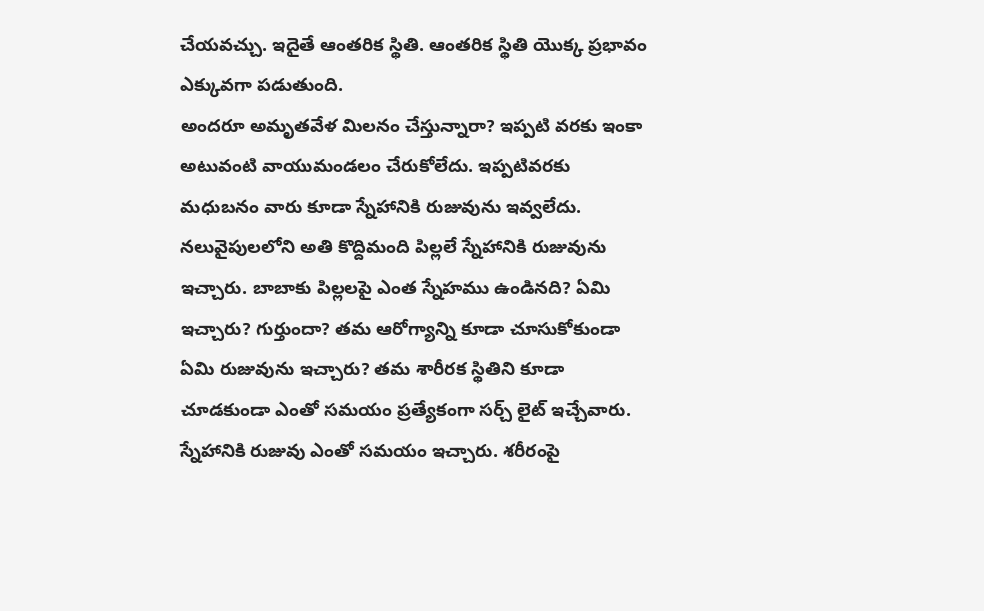చేయవచ్చు. ఇదైతే ఆంతరిక స్థితి. ఆంతరిక స్థితి యొక్క ప్రభావం ఎక్కువగా పడుతుంది.
అందరూ అమృతవేళ మిలనం చేస్తున్నారా? ఇప్పటి వరకు ఇంకా అటువంటి వాయుమండలం చేరుకోలేదు. ఇప్పటివరకు మధుబనం వారు కూడా స్నేహానికి రుజువును ఇవ్వలేదు. నలువైపులలోని అతి కొద్దిమంది పిల్లలే స్నేహానికి రుజువును ఇచ్చారు. బాబాకు పిల్లలపై ఎంత స్నేహము ఉండినది? ఏమి ఇచ్చారు? గుర్తుందా? తమ ఆరోగ్యాన్ని కూడా చూసుకోకుండా ఏమి రుజువును ఇచ్చారు? తమ శారీరక స్థితిని కూడా చూడకుండా ఎంతో సమయం ప్రత్యేకంగా సర్చ్ లైట్ ఇచ్చేవారు. స్నేహానికి రుజువు ఎంతో సమయం ఇచ్చారు. శరీరంపై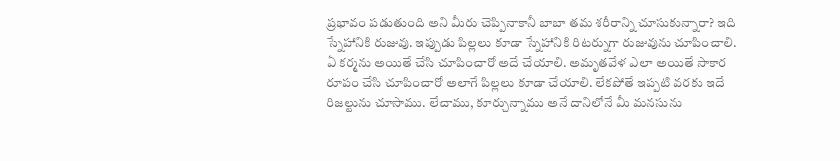ప్రభావం పడుతుంది అని మీరు చెప్పినాకానీ బాబా తమ శరీరాన్ని చూసుకున్నారా? ఇది స్నేహానికి రుజువు. ఇప్పుడు పిల్లలు కూడా స్నేహానికి రిటర్నుగా రుజువును చూపించాలి. ఏ కర్మను అయితే చేసి చూపించారో అదే చేయాలి. అమృతవేళ ఎలా అయితే సాకార రూపం చేసి చూపించారో అలాగే పిల్లలు కూడా చేయాలి. లేకపోతే ఇప్పటి వరకు ఇదే రిజల్టును చూసాము. లేచాము, కూర్చున్నాము అనే దానిలోనే మీ మనసును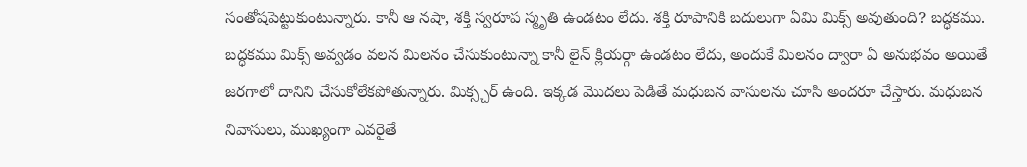సంతోషపెట్టుకుంటున్నారు. కానీ ఆ నషా, శక్తి స్వరూప స్మృతి ఉండటం లేదు. శక్తి రూపానికి బదులుగా ఏమి మిక్స్ అవుతుంది? బద్ధకము. బద్ధకము మిక్స్ అవ్వడం వలన మిలనం చేసుకుంటున్నా కానీ లైన్ క్లియర్గా ఉండటం లేదు, అందుకే మిలనం ద్వారా ఏ అనుభవం అయితే జరగాలో దానిని చేసుకోలేకపోతున్నారు. మిక్స్చర్ ఉంది. ఇక్కడ మొదలు పెడితే మధుబన వాసులను చూసి అందరూ చేస్తారు. మధుబన నివాసులు, ముఖ్యంగా ఎవరైతే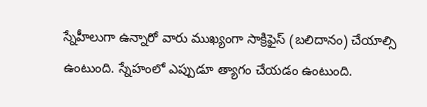స్నేహీలుగా ఉన్నారో వారు ముఖ్యంగా సాక్రిఫైస్ (బలిదానం) చేయాల్సి ఉంటుంది. స్నేహంలో ఎప్పుడూ త్యాగం చేయడం ఉంటుంది.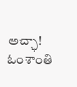అచ్ఛా!
ఓంశాంతి